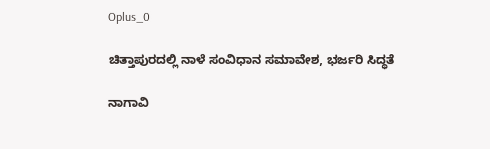Oplus_0

ಚಿತ್ತಾಪುರದಲ್ಲಿ ನಾಳೆ ಸಂವಿಧಾನ ಸಮಾವೇಶ, ಭರ್ಜರಿ ಸಿದ್ಧತೆ

ನಾಗಾವಿ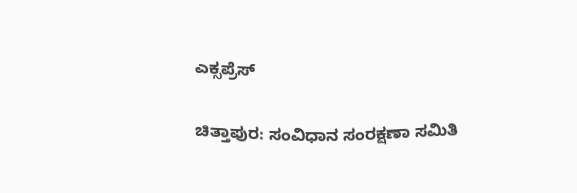ಎಕ್ಸಪ್ರೆಸ್

ಚಿತ್ತಾಪುರ: ಸಂವಿಧಾನ ಸಂರಕ್ಷಣಾ ಸಮಿತಿ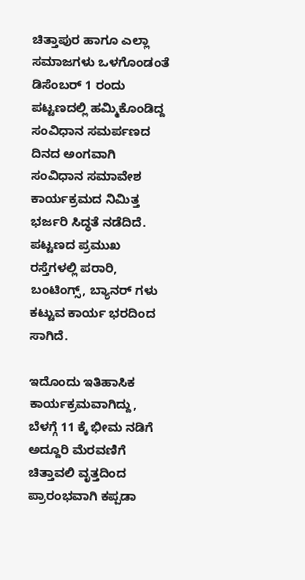ಚಿತ್ತಾಪುರ ಹಾಗೂ ಎಲ್ಲಾ ಸಮಾಜಗಳು ಒಳಗೊಂಡಂತೆ ಡಿಸೆಂಬರ್ 1 ರಂದು ಪಟ್ಟಣದಲ್ಲಿ ಹಮ್ಮಿಕೊಂಡಿದ್ದ ಸಂವಿಧಾನ ಸಮರ್ಪಣದ ದಿನದ ಅಂಗವಾಗಿ ಸಂವಿಧಾನ ಸಮಾವೇಶ ಕಾರ್ಯಕ್ರಮದ ನಿಮಿತ್ತ ಭರ್ಜರಿ ಸಿದ್ಧತೆ ನಡೆದಿದೆ. ಪಟ್ಟಣದ ಪ್ರಮುಖ ರಸ್ತೆಗಳಲ್ಲಿ ಪರಾರಿ, ಬಂಟಿಂಗ್ಸ್, ಬ್ಯಾನರ್ ಗಳು ಕಟ್ಟುವ ಕಾರ್ಯ ಭರದಿಂದ ಸಾಗಿದೆ.

ಇದೊಂದು ಇತಿಹಾಸಿಕ ಕಾರ್ಯಕ್ರಮವಾಗಿದ್ದು, ಬೆಳಗ್ಗೆ 11 ಕ್ಕೆ ಭೀಮ ನಡಿಗೆ ಅದ್ದೂರಿ ಮೆರವಣಿಗೆ ಚಿತ್ತಾವಲಿ ವೃತ್ತದಿಂದ ಪ್ರಾರಂಭವಾಗಿ ಕಪ್ಪಡಾ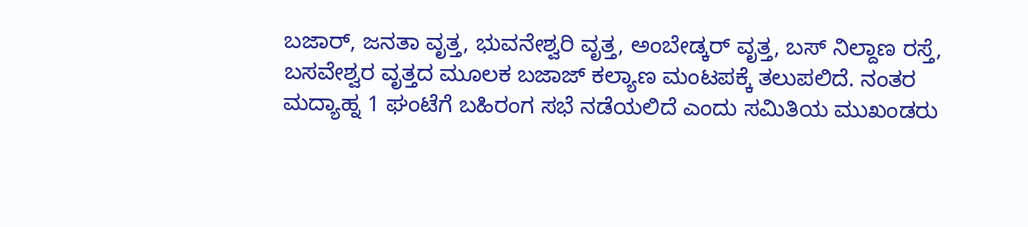ಬಜಾರ್, ಜನತಾ ವೃತ್ತ, ಭುವನೇಶ್ವರಿ ವೃತ್ತ, ಅಂಬೇಡ್ಕರ್ ವೃತ್ತ, ಬಸ್ ನಿಲ್ದಾಣ ರಸ್ತೆ, ಬಸವೇಶ್ವರ ವೃತ್ತದ ಮೂಲಕ ಬಜಾಜ್ ಕಲ್ಯಾಣ ಮಂಟಪಕ್ಕೆ ತಲುಪಲಿದೆ. ನಂತರ ಮದ್ಯಾಹ್ನ 1 ಘಂಟೆಗೆ ಬಹಿರಂಗ ಸಭೆ ನಡೆಯಲಿದೆ ಎಂದು ಸಮಿತಿಯ ಮುಖಂಡರು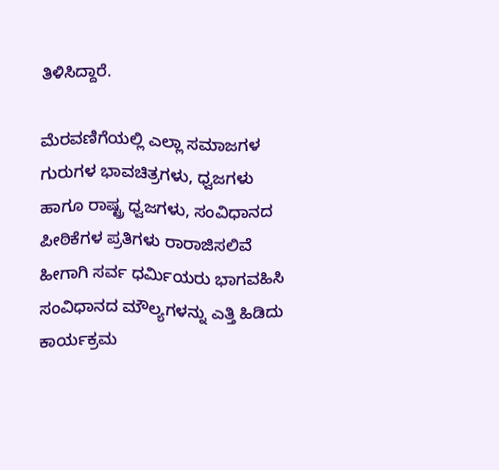ತಿಳಿಸಿದ್ದಾರೆ.

ಮೆರವಣಿಗೆಯಲ್ಲಿ ಎಲ್ಲಾ ಸಮಾಜಗಳ ಗುರುಗಳ ಭಾವಚಿತ್ರಗಳು, ಧ್ವಜಗಳು ಹಾಗೂ ರಾಷ್ಟ್ರ ಧ್ವಜಗಳು, ಸಂವಿಧಾನದ ಪೀಠಿಕೆಗಳ ಪ್ರತಿಗಳು ರಾರಾಜಿಸಲಿವೆ ಹೀಗಾಗಿ ಸರ್ವ ಧರ್ಮಿಯರು ಭಾಗವಹಿಸಿ ಸಂವಿಧಾನದ ಮೌಲ್ಯಗಳನ್ನು ಎತ್ತಿ ಹಿಡಿದು ಕಾರ್ಯಕ್ರಮ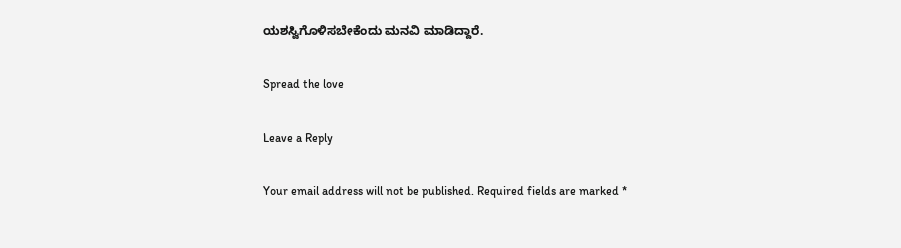ಯಶಸ್ವಿಗೊಳಿಸಬೇಕೆಂದು ಮನವಿ ಮಾಡಿದ್ದಾರೆ.

Spread the love

Leave a Reply

Your email address will not be published. Required fields are marked *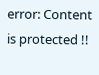error: Content is protected !!